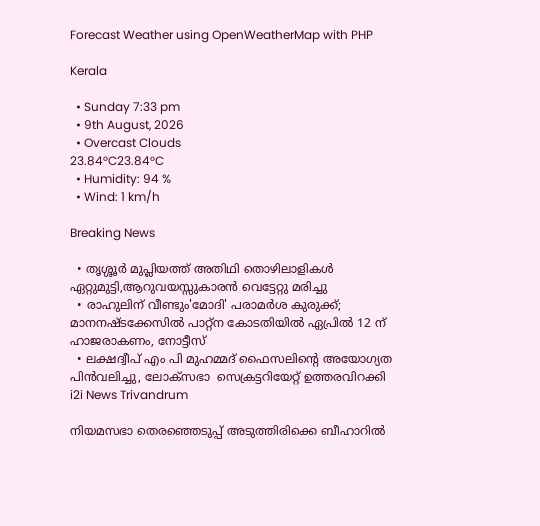Forecast Weather using OpenWeatherMap with PHP

Kerala

  • Sunday 7:33 pm
  • 9th August, 2026
  • Overcast Clouds
23.84°C23.84°C
  • Humidity: 94 %
  • Wind: 1 km/h

Breaking News

  • തൃശ്ശൂർ മുപ്ലിയത്ത് അതിഥി തൊഴിലാളികൾ ഏറ്റുമുട്ടി,ആറുവയസ്സുകാരൻ വെട്ടേറ്റു മരിച്ചു
  • രാഹുലിന് വീണ്ടും'മോദി' പരാമര്‍ശ കുരുക്ക്; മാനനഷ്ടക്കേസിൽ പാറ്റ്ന കോടതിയിൽ ഏപ്രിൽ 12 ന് ഹാജരാകണം, നോട്ടീസ്
  • ലക്ഷദ്വീപ് എം പി മുഹമ്മദ് ഫൈസലിൻ്റെ അയോഗ്യത പിൻവലിച്ചു, ലോക്സഭാ  സെക്രട്ടറിയേറ്റ് ഉത്തരവിറക്കി
i2i News Trivandrum

നിയമസഭാ തെരഞ്ഞെടുപ്പ് അടുത്തിരിക്കെ ബീഹാറില്‍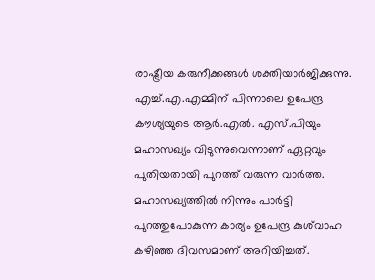രാഷ്ട്രീയ കരുനീക്കങ്ങള്‍ ശക്തിയാര്‍ജിക്കുന്നു. എച്ച്.എ.എമ്മിന് പിന്നാലെ ഉപേന്ദ്ര കൗശ്യയുടെ ആര്‍.എല്‍. എസ്.പിയും മഹാസഖ്യം വിടുന്നുവെന്നാണ് ഏറ്റവും പുതിയതായി പുറത്ത് വരുന്ന വാര്‍ത്ത. മഹാസഖ്യത്തില്‍ നിന്നും പാര്‍ട്ടി പുറത്തുപോകുന്ന കാര്യം ഉപേന്ദ്ര കുശ്‌വാഹ കഴിഞ്ഞ ദിവസമാണ് അറിയിച്ചത്.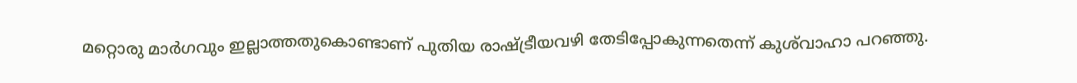മറ്റൊരു മാര്‍ഗവും ഇല്ലാത്തതുകൊണ്ടാണ് പുതിയ രാഷ്ട്രീയവഴി തേടിപ്പോകുന്നതെന്ന് കുശ്‌വാഹാ പറഞ്ഞു.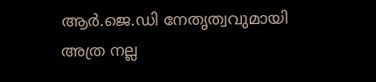ആര്‍.ജെ.ഡി നേതൃത്വവുമായി അത്ര നല്ല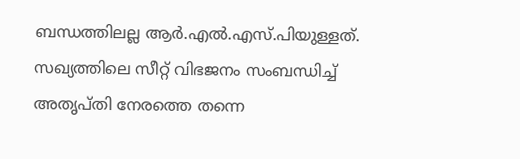ബന്ധത്തിലല്ല ആര്‍.എല്‍.എസ്.പിയുള്ളത്. സഖ്യത്തിലെ സീറ്റ് വിഭജനം സംബന്ധിച്ച് അതൃപ്തി നേരത്തെ തന്നെ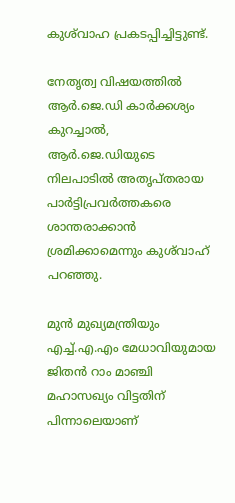കുശ്‌വാഹ പ്രകടപ്പിച്ചിട്ടുണ്ട്.

നേതൃത്വ വിഷയത്തില്‍ ആര്‍.ജെ.ഡി കാര്‍ക്കശ്യം കുറച്ചാല്‍, ആര്‍.ജെ.ഡിയുടെ നിലപാടില്‍ അതൃപ്തരായ പാര്‍ട്ടിപ്രവര്‍ത്തകരെ ശാന്തരാക്കാന്‍ ശ്രമിക്കാമെന്നും കുശ്‌വാഹ് പറഞ്ഞു.

മുന്‍ മുഖ്യമന്ത്രിയും എച്ച്.എ.എം മേധാവിയുമായ ജിതന്‍ റാം മാഞ്ചി മഹാസഖ്യം വിട്ടതിന് പിന്നാലെയാണ്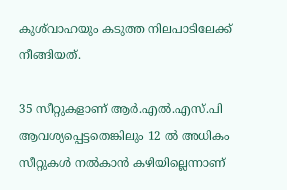കുശ്‌വാഹയും കടുത്ത നിലപാടിലേക്ക് നീങ്ങിയത്.

35 സീറ്റുകളാണ് ആര്‍.എല്‍.എസ്.പി ആവശ്യപ്പെട്ടതെങ്കിലും 12 ല്‍ അധികം സീറ്റുകള്‍ നല്‍കാന്‍ കഴിയില്ലെന്നാണ്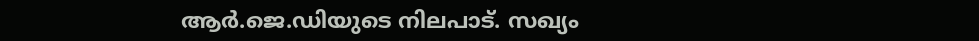ആര്‍.ജെ.ഡിയുടെ നിലപാട്. സഖ്യം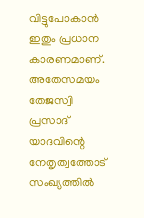വിട്ടുപോകാന്‍ ഇതും പ്രധാന കാരണമാണ്. അതേസമയം തേജസ്വി പ്രസാദ് യാദവിന്റെ നേതൃത്വത്തോട് സംഖ്യത്തില്‍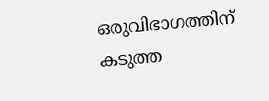ഒരുവിഭാഗത്തിന് കടുത്ത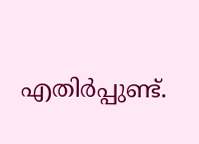എതിര്‍പ്പുണ്ട്.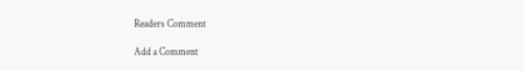Readers Comment

Add a Comment